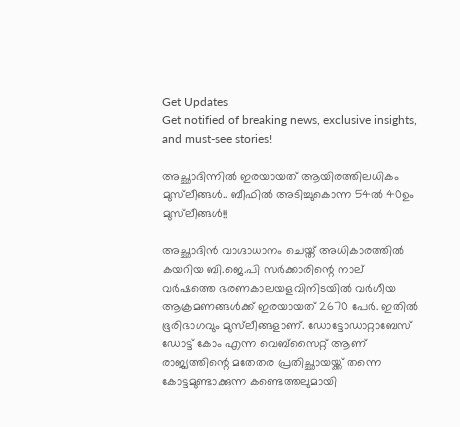Get Updates
Get notified of breaking news, exclusive insights, and must-see stories!

അച്ഛാദിന്നിൽ ഇരയായത് ആയിരത്തിലധികം മുസ്‌ലീങ്ങൾ.. ബീഫിൽ അടിച്ചുകൊന്ന 54ൽ 40ഉം മുസ്‌ലീങ്ങൾ!!

അച്ഛാദിൻ വാഗ്ദാധാനം ചെയ്ത് അധികാരത്തിൽ കയറിയ ബി.ജെ.പി സർക്കാരിന്റെ നാല് വർഷത്തെ ഭരണകാലയളവിനിടയിൽ വർഗീയ ആക്രമണങ്ങൾക്ക് ഇരയായത് 2670 പേർ. ഇതിൽ ഭൂരിഭാഗവും മുസ്‌ലീങ്ങളാണ്. ഡോട്ടോഡാറ്റാബേസ് ഡോട്ട് കോം എന്ന വെബ്‌സൈറ്റ് ആണ് രാജ്യത്തിന്റെ മതേതര പ്രതിച്ഛായയ്ക്ക് തന്നെ കോട്ടമുണ്ടാക്കുന്ന കണ്ടെത്തലുമായി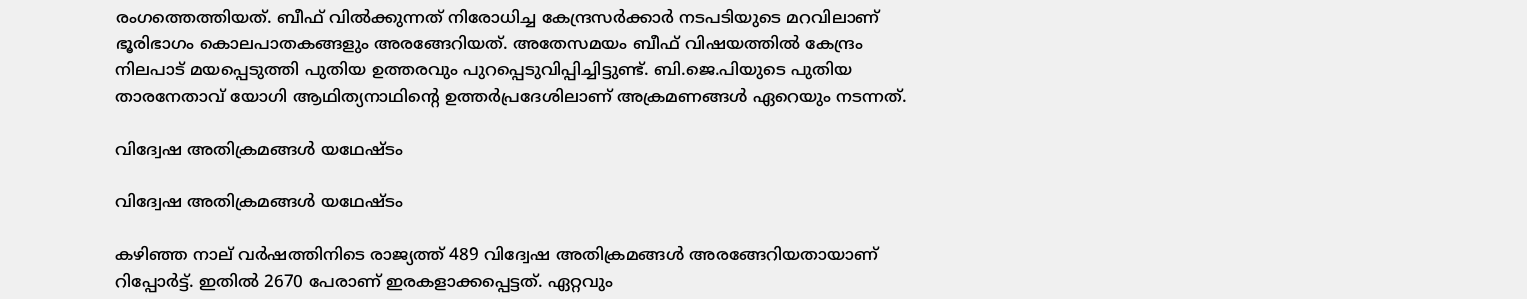രംഗത്തെത്തിയത്. ബീഫ് വിൽക്കുന്നത് നിരോധിച്ച കേന്ദ്രസർക്കാർ നടപടിയുടെ മറവിലാണ് ഭൂരിഭാഗം കൊലപാതകങ്ങളും അരങ്ങേറിയത്. അതേസമയം ബീഫ് വിഷയത്തിൽ കേന്ദ്രം നിലപാട് മയപ്പെടുത്തി പുതിയ ഉത്തരവും പുറപ്പെടുവിപ്പിച്ചിട്ടുണ്ട്. ബി.ജെ.പിയുടെ പുതിയ താരനേതാവ് യോഗി ആഥിത്യനാഥിന്റെ ഉത്തർപ്രദേശിലാണ് അക്രമണങ്ങൾ ഏറെയും നടന്നത്.

വിദ്വേഷ അതിക്രമങ്ങൾ യഥേഷ്ടം

വിദ്വേഷ അതിക്രമങ്ങൾ യഥേഷ്ടം

കഴിഞ്ഞ നാല് വർഷത്തിനിടെ രാജ്യത്ത് 489 വിദ്വേഷ അതിക്രമങ്ങൾ അരങ്ങേറിയതായാണ് റിപ്പോർട്ട്. ഇതിൽ 2670 പേരാണ് ഇരകളാക്കപ്പെട്ടത്. ഏറ്റവും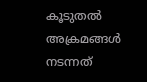കൂടുതൽ അക്രമങ്ങൾ നടന്നത്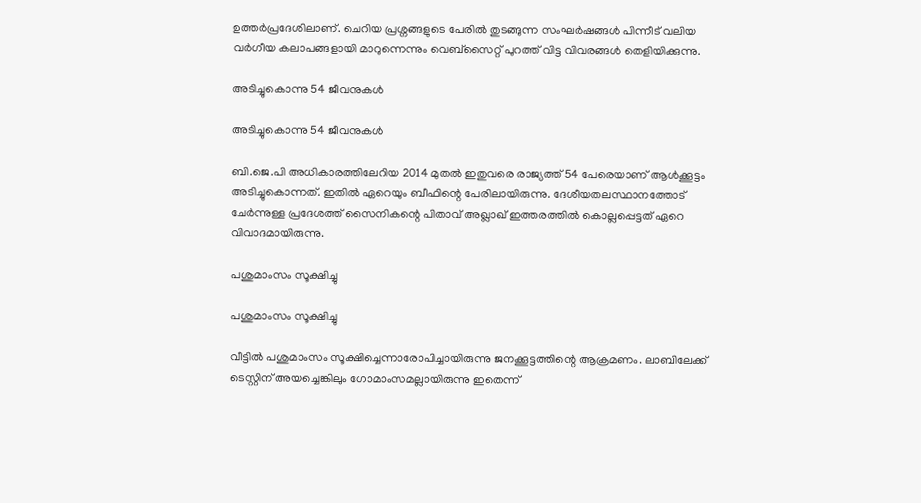ഉത്തർപ്രദേശിലാണ്. ചെറിയ പ്രശ്നങ്ങളുടെ പേരിൽ തുടങ്ങുന്ന സംഘർഷങ്ങൾ പിന്നീട് വലിയ വർഗീയ കലാപങ്ങളായി മാറുന്നെന്നും വെബ്‌സൈറ്റ് പുറത്ത് വിട്ട വിവരങ്ങൾ തെളിയിക്കുന്നു.

അടിച്ചുകൊന്നു 54 ജീവനുകൾ

അടിച്ചുകൊന്നു 54 ജീവനുകൾ

ബി.ജെ.പി അധികാരത്തിലേറിയ 2014 മുതൽ ഇതുവരെ രാജ്യത്ത് 54 പേരെയാണ് ആൾക്കൂട്ടം അടിച്ചുകൊന്നത്. ഇതിൽ ഏറെയും ബീഫിന്റെ പേരിലായിരുന്നു. ദേശീയതലസ്ഥാനത്തോട് ചേർന്നുള്ള പ്രദേശത്ത് സൈനികന്റെ പിതാവ് അഖ്ലാ‌ഖ് ഇത്തരത്തിൽ കൊല്ലപ്പെട്ടത് ഏറെ വിവാദമായിരുന്നു.

പശുമാംസം സൂക്ഷിച്ചു

പശുമാംസം സൂക്ഷിച്ചു

വീട്ടിൽ പശുമാംസം സൂക്ഷിച്ചെന്നാരോപിച്ചായിരുന്നു ജനക്കൂട്ടത്തിന്റെ ആക്രമണം. ലാബിലേക്ക് ടെസ്റ്റിന് അയച്ചെങ്കിലും ഗോമാംസമല്ലായിരുന്നു ഇതെന്ന്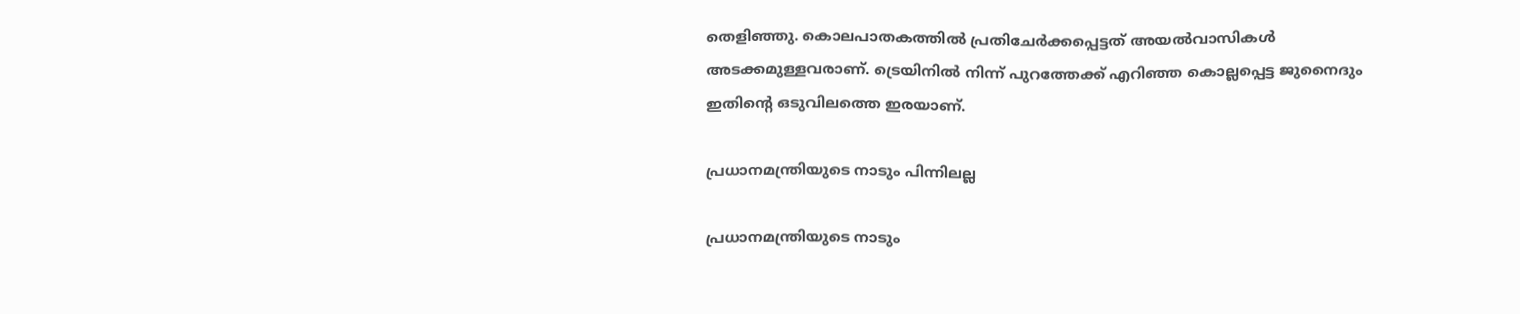തെളിഞ്ഞു. കൊലപാതകത്തിൽ പ്രതിചേർക്കപ്പെട്ടത് അയൽവാസികൾ അടക്കമുള്ളവരാണ്. ട്രെയിനിൽ നിന്ന് പുറത്തേക്ക് എറിഞ്ഞ കൊല്ലപ്പെട്ട ജുനൈദും ഇതിന്റെ ഒടുവിലത്തെ ഇരയാണ്.

പ്രധാനമന്ത്രിയുടെ നാടും പിന്നിലല്ല

പ്രധാനമന്ത്രിയുടെ നാടും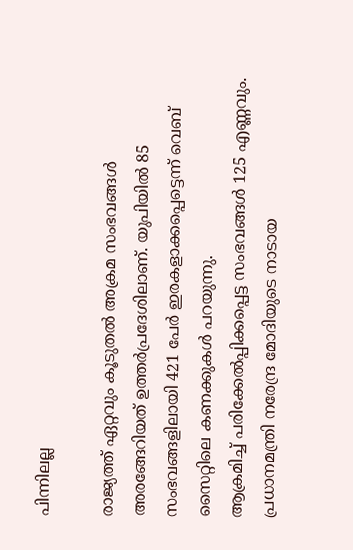പിന്നിലല്ല

രാജ്യത്ത് ഏറ്റവും കൂടുതൽ അക്രമ സംഭവങ്ങൾ അരങ്ങേറിയത് ഉത്തർപ്രദേശിലാണ്. യുപിയിൽ 85 സംഭവങ്ങളിലായി 421 പേർ ഇരകളാക്കപ്പെട്ടെന്ന് വെബ് സൈറ്റിലെ കണക്കുകൾ പറയുന്നു.
ആക്രമിച്ച് പരിക്കേൽപ്പിക്കപ്പെട്ട സംഭവങ്ങൾ 125 എണ്ണവും. പ്രധാനമന്ത്രി നരേന്ദ്ര മോദിയുടെ നാടായ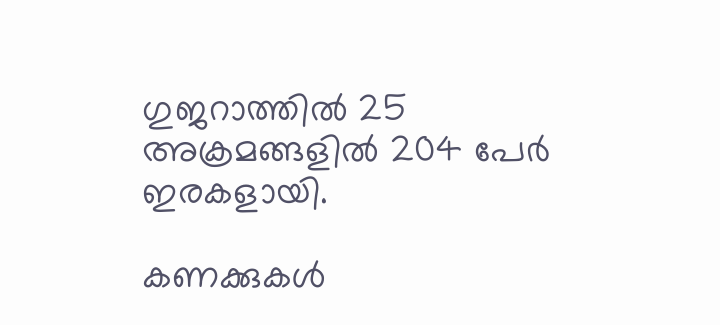ഗുജറാത്തിൽ 25 അക്രമങ്ങളിൽ 204 പേ‌ർ ഇരകളായി.

കണക്കുകള്‍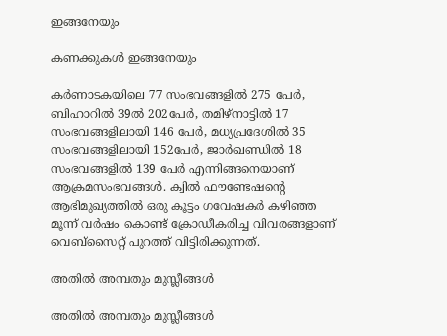ഇങ്ങനേയും

കണക്കുകള്‍ ഇങ്ങനേയും

കർണാടകയിലെ 77 സംഭവങ്ങളിൽ 275 പേർ, ബിഹാറിൽ 39ൽ 202പേർ, തമിഴ്‌നാട്ടിൽ 17 സംഭവങ്ങളിലായി 146 പേർ, മധ്യപ്രദേശിൽ 35 സംഭവങ്ങളിലായി 152പേർ, ജാർഖണ്ഡിൽ 18 സംഭവങ്ങളിൽ 139 പേർ എന്നിങ്ങനെയാണ് ആക്രമസംഭവങ്ങൾ. ക്വിൽ ഫൗണ്ടേഷന്റെ ആഭിമുഖ്യത്തിൽ ഒരു കൂട്ടം ഗവേഷകർ കഴിഞ്ഞ മൂന്ന് വർഷം കൊണ്ട് ക്രോഡീകരിച്ച വിവരങ്ങളാണ് വെബ്‌സൈറ്റ് പുറത്ത് വിട്ടിരിക്കുന്നത്.

അതിൽ അമ്പതും മുസ്ലീങ്ങൾ

അതിൽ അമ്പതും മുസ്ലീങ്ങൾ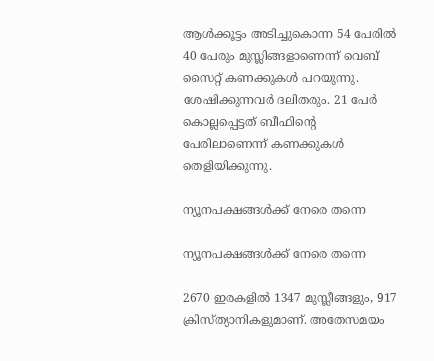ആൾക്കൂട്ടം അടിച്ചുകൊന്ന 54 പേരിൽ 40 പേരും മുസ്ലിങ്ങളാണെന്ന് വെബ് സൈറ്റ് കണക്കുകൾ പറയുന്നു. ശേഷിക്കുന്നവർ ദലിതരും. 21 പേർ കൊല്ലപ്പെട്ടത് ബീഫിന്റെ പേരിലാണെന്ന് കണക്കുകൾ തെളിയിക്കുന്നു.

ന്യൂനപക്ഷങ്ങള്‍ക്ക് നേരെ തന്നെ

ന്യൂനപക്ഷങ്ങള്‍ക്ക് നേരെ തന്നെ

2670 ഇരകളിൽ 1347 മുസ്ലീങ്ങളും, 917 ക്രിസ്ത്യാനികളുമാണ്. അതേസമയം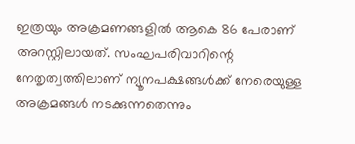ഇത്രയും അക്രമണങ്ങളിൽ ആകെ 86 പേരാണ് അറസ്റ്റിലായത്. സംഘപരിവാറിന്റെ നേതൃത്വത്തിലാണ് ന്യൂനപക്ഷങ്ങൾക്ക് നേരെയുള്ള അക്രമങ്ങൾ നടക്കുന്നതെന്നും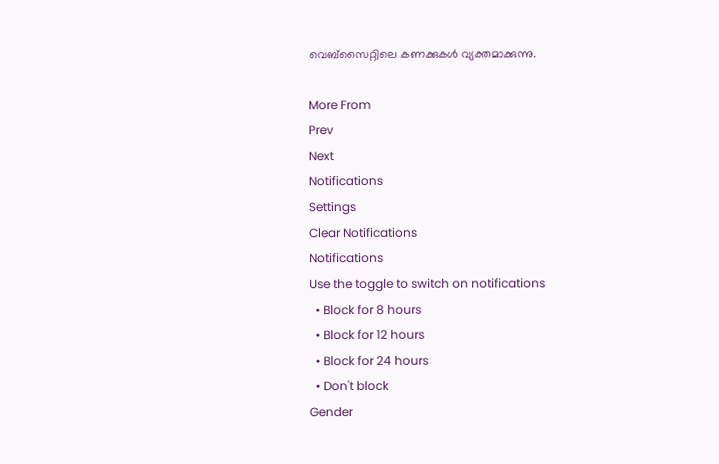വെബ്സൈറ്റിലെ കണക്കുകൾ വ്യക്തമാക്കുന്നു.

More From
Prev
Next
Notifications
Settings
Clear Notifications
Notifications
Use the toggle to switch on notifications
  • Block for 8 hours
  • Block for 12 hours
  • Block for 24 hours
  • Don't block
Gender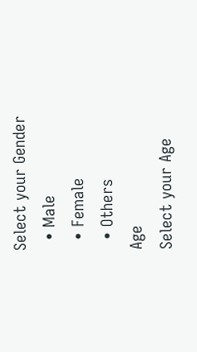Select your Gender
  • Male
  • Female
  • Others
Age
Select your Age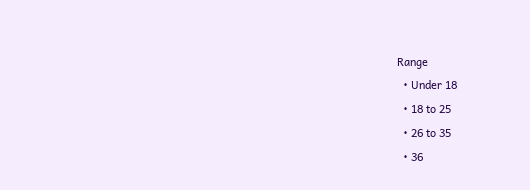Range
  • Under 18
  • 18 to 25
  • 26 to 35
  • 36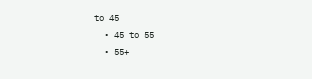to 45
  • 45 to 55
  • 55+